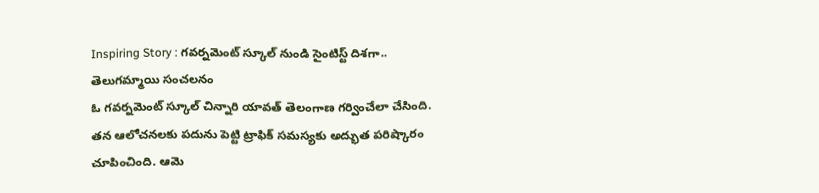Inspiring Story : గవర్నమెంట్ స్కూల్ నుండి సైంటిస్ట్ దిశగా.. తెలుగమ్మాయి సంచలనం
ఓ గవర్నమెంట్ స్కూల్ చిన్నారి యావత్ తెలంగాణ గర్వించేలా చేసింది. తన ఆలోచనలకు పదును పెట్టి ట్రాఫిక్ సమస్యకు అద్భుత పరిష్కారం చూపించింది. ఆమె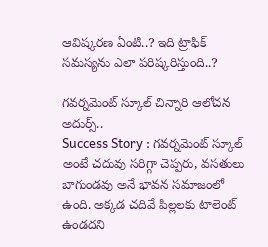ఆవిష్కరణ ఏంటి..? ఇది ట్రాఫిక్ సమస్యను ఎలా పరిష్కరిస్తుంది..?

గవర్నమెంట్ స్కూల్ చిన్నారి ఆలోచన అదుర్స్..
Success Story : గవర్నమెంట్ స్కూల్ అంటే చదువు సరిగ్గా చెప్పరు, వసతులు బాగుండవు అనే భావన సమాజంలో ఉంది. అక్కడ చదివే పిల్లలకు టాలెంట్ ఉండదని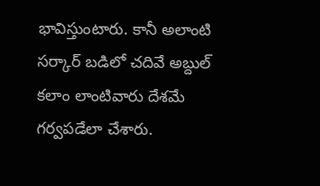భావిస్తుంటారు. కానీ అలాంటి సర్కార్ బడిలో చదివే అబ్దుల్ కలాం లాంటివారు దేశమే గర్వపడేలా చేశారు.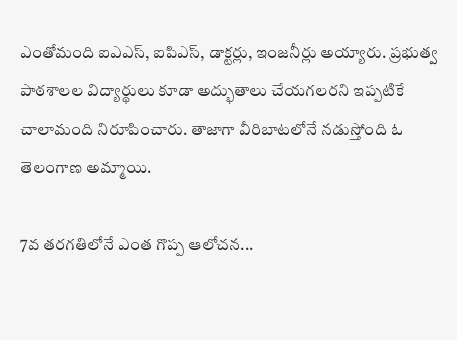ఎంతోమంది ఐఎఎస్, ఐపిఎస్, డాక్టర్లు, ఇంజనీర్లు అయ్యారు. ప్రభుత్వ పాఠశాలల విద్యార్థులు కూడా అద్భుతాలు చేయగలరని ఇప్పటికే చాలామంది నిరూపించారు. తాజాగా వీరిబాటలోనే నడుస్తోంది ఓ తెలంగాణ అమ్మాయి.

7వ తరగతిలోనే ఎంత గొప్ప ఆలోచన...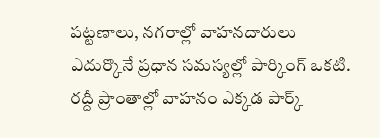పట్టణాలు, నగరాల్లో వాహనదారులు ఎదుర్కొనే ప్రధాన సమస్యల్లో పార్కింగ్ ఒకటి. రద్దీ ప్రాంతాల్లో వాహనం ఎక్కడ పార్క్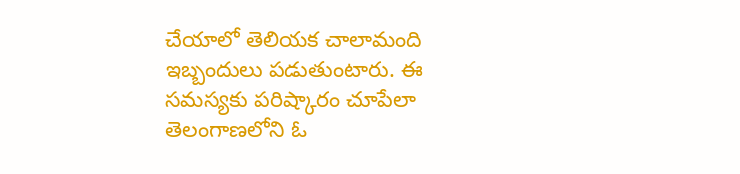చేయాలో తెలియక చాలామంది ఇబ్బందులు పడుతుంటారు. ఈ సమస్యకు పరిష్కారం చూపేలా తెలంగాణలోని ఓ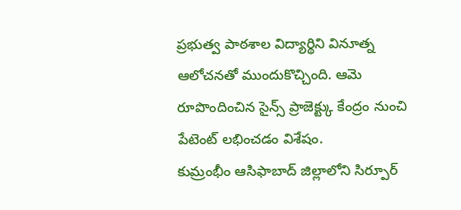ప్రభుత్వ పాఠశాల విద్యార్థిని వినూత్న ఆలోచనతో ముందుకొచ్చింది. ఆమె రూపొందించిన సైన్స్ ప్రాజెక్ట్కు కేంద్రం నుంచి పేటెంట్ లభించడం విశేషం.
కుమ్రంభీం ఆసిఫాబాద్ జిల్లాలోని సిర్పూర్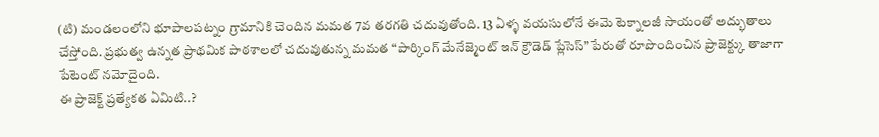(టి) మండలంలోని భూపాలపట్నం గ్రామానికి చెందిన మమత 7వ తరగతి చదువుతోంది. 13 ఏళ్ళ వయసులోనే ఈమె టెక్నాలజీ సాయంతో అద్భుతాలు చేస్తోంది. ప్రభుత్వ ఉన్నత ప్రాథమిక పాఠశాలలో చదువుతున్న మమత “పార్కింగ్ మేనేజ్మెంట్ ఇన్ క్రౌడెడ్ ప్లేసెస్” పేరుతో రూపొందించిన ప్రాజెక్ట్కు తాజాగా పేటెంట్ నమోదైంది.
ఈ ప్రాజెక్ట్ ప్రత్యేకత ఏమిటి..?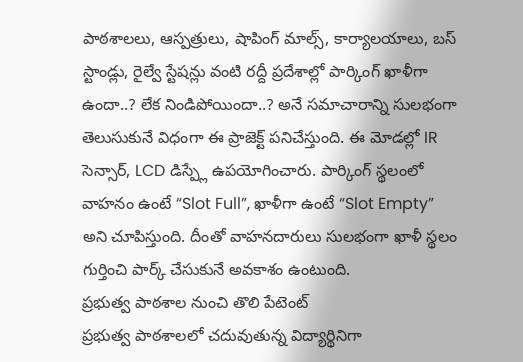పాఠశాలలు, ఆస్పత్రులు, షాపింగ్ మాల్స్, కార్యాలయాలు, బస్ స్టాండ్లు, రైల్వే స్టేషన్లు వంటి రద్దీ ప్రదేశాల్లో పార్కింగ్ ఖాళీగా ఉందా..? లేక నిండిపోయిందా..? అనే సమాచారాన్ని సులభంగా తెలుసుకునే విధంగా ఈ ప్రాజెక్ట్ పనిచేస్తుంది. ఈ మోడల్లో IR సెన్సార్, LCD డిస్ప్లే ఉపయోగించారు. పార్కింగ్ స్థలంలో వాహనం ఉంటే “Slot Full”, ఖాళీగా ఉంటే “Slot Empty” అని చూపిస్తుంది. దీంతో వాహనదారులు సులభంగా ఖాళీ స్థలం గుర్తించి పార్క్ చేసుకునే అవకాశం ఉంటుంది.
ప్రభుత్వ పాఠశాల నుంచి తొలి పేటెంట్
ప్రభుత్వ పాఠశాలలో చదువుతున్న విద్యార్థినిగా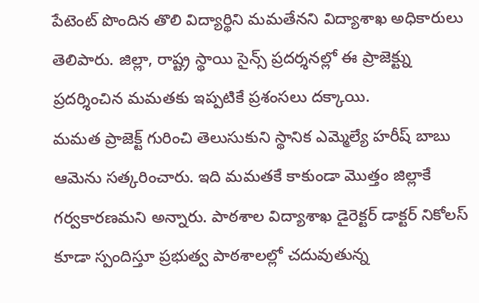పేటెంట్ పొందిన తొలి విద్యార్థిని మమతేనని విద్యాశాఖ అధికారులు తెలిపారు. జిల్లా, రాష్ట్ర స్థాయి సైన్స్ ప్రదర్శనల్లో ఈ ప్రాజెక్ట్ను ప్రదర్శించిన మమతకు ఇప్పటికే ప్రశంసలు దక్కాయి.
మమత ప్రాజెక్ట్ గురించి తెలుసుకుని స్థానిక ఎమ్మెల్యే హరీష్ బాబు ఆమెను సత్కరించారు. ఇది మమతకే కాకుండా మొత్తం జిల్లాకే గర్వకారణమని అన్నారు. పాఠశాల విద్యాశాఖ డైరెక్టర్ డాక్టర్ నికోలస్ కూడా స్పందిస్తూ ప్రభుత్వ పాఠశాలల్లో చదువుతున్న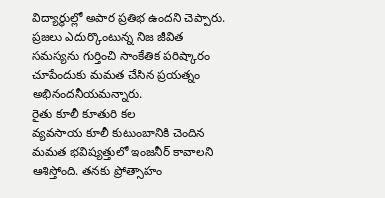విద్యార్థుల్లో అపార ప్రతిభ ఉందని చెప్పారు. ప్రజలు ఎదుర్కొంటున్న నిజ జీవిత సమస్యను గుర్తించి సాంకేతిక పరిష్కారం చూపేందుకు మమత చేసిన ప్రయత్నం అభినందనీయమన్నారు.
రైతు కూలీ కూతురి కల
వ్యవసాయ కూలీ కుటుంబానికి చెందిన మమత భవిష్యత్తులో ఇంజనీర్ కావాలని ఆశిస్తోంది. తనకు ప్రోత్సాహం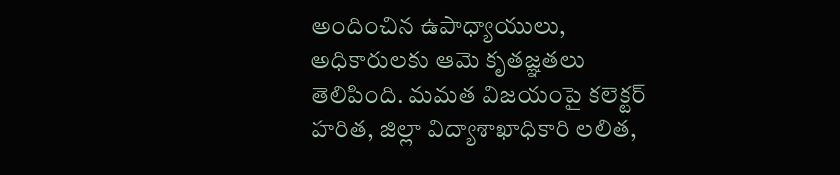అందించిన ఉపాధ్యాయులు, అధికారులకు ఆమె కృతజ్ఞతలు తెలిపింది. మమత విజయంపై కలెక్టర్ హరిత, జిల్లా విద్యాశాఖాధికారి లలిత,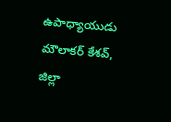ఉపాధ్యాయుడు మౌలాకర్ కేశవ్, జిల్లా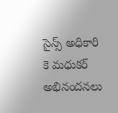సైన్స్ అధికారి కె మధుకర్ అభినందనలు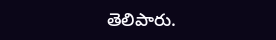తెలిపారు.